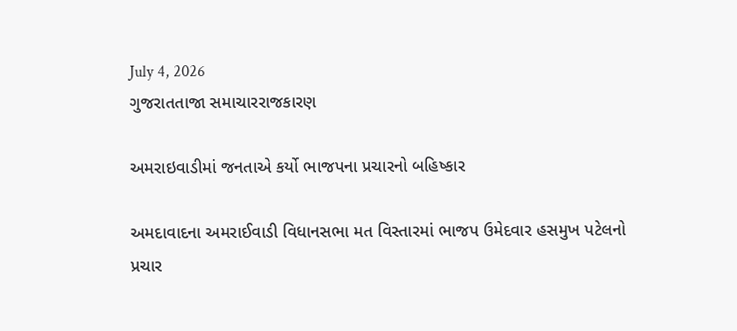July 4, 2026
ગુજરાતતાજા સમાચારરાજકારણ

અમરાઇવાડીમાં જનતાએ કર્યો ભાજપના પ્રચારનો બહિષ્કાર

અમદાવાદના અમરાઈવાડી વિધાનસભા મત વિસ્તારમાં ભાજપ ઉમેદવાર હસમુખ પટેલનો પ્રચાર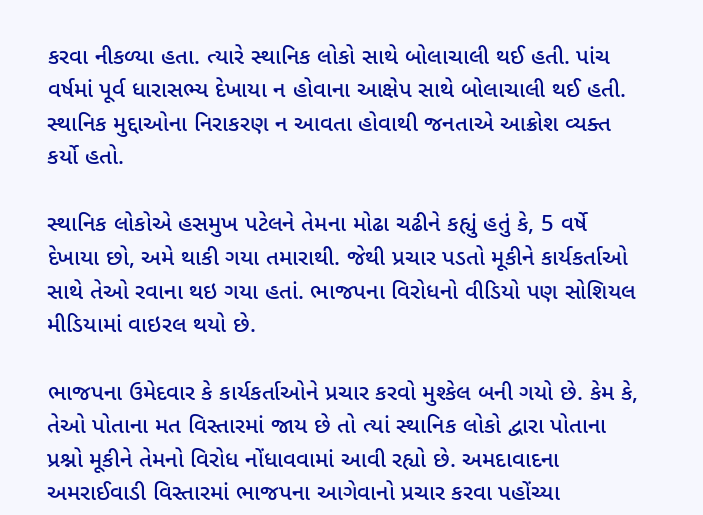કરવા નીકળ્યા હતા. ત્યારે સ્થાનિક લોકો સાથે બોલાચાલી થઈ હતી. પાંચ વર્ષમાં પૂર્વ ધારાસભ્ય દેખાયા ન હોવાના આક્ષેપ સાથે બોલાચાલી થઈ હતી. સ્થાનિક મુદ્દાઓના નિરાકરણ ન આવતા હોવાથી જનતાએ આક્રોશ વ્યક્ત કર્યો હતો.

સ્થાનિક લોકોએ હસમુખ પટેલને તેમના મોઢા ચઢીને કહ્યું હતું કે, 5 વર્ષે દેખાયા છો, અમે થાકી ગયા તમારાથી. જેથી પ્રચાર પડતો મૂકીને કાર્યકર્તાઓ સાથે તેઓ રવાના થઇ ગયા હતાં. ભાજપના વિરોધનો વીડિયો પણ સોશિયલ મીડિયામાં વાઇરલ થયો છે.

ભાજપના ઉમેદવાર કે કાર્યકર્તાઓને પ્રચાર કરવો મુશ્કેલ બની ગયો છે. કેમ કે, તેઓ પોતાના મત વિસ્તારમાં જાય છે તો ત્યાં સ્થાનિક લોકો દ્વારા પોતાના પ્રશ્નો મૂકીને તેમનો વિરોધ નોંધાવવામાં આવી રહ્યો છે. અમદાવાદના અમરાઈવાડી વિસ્તારમાં ભાજપના આગેવાનો પ્રચાર કરવા પહોંચ્યા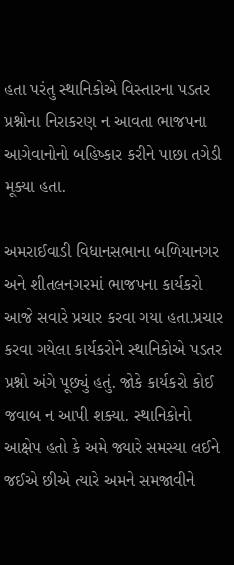હતા પરંતુ સ્થાનિકોએ વિસ્તારના પડતર પ્રશ્નોના નિરાકરણ ન આવતા ભાજપના આગેવાનોનો બહિષ્કાર કરીને પાછા તગેડી મૂક્યા હતા.

અમરાઈવાડી વિધાનસભાના બળિયાનગર અને શીતલનગરમાં ભાજપના કાર્યકરો આજે સવારે પ્રચાર કરવા ગયા હતા.પ્રચાર કરવા ગયેલા કાર્યકરોને સ્થાનિકોએ પડતર પ્રશ્નો અંગે પૂછ્યું હતું. જોકે કાર્યકરો કોઈ જવાબ ન આપી શક્યા. સ્થાનિકોનો આક્ષેપ હતો કે અમે જ્યારે સમસ્યા લઈને જઈએ છીએ ત્યારે અમને સમજાવીને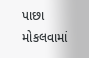પાછા મોકલવામાં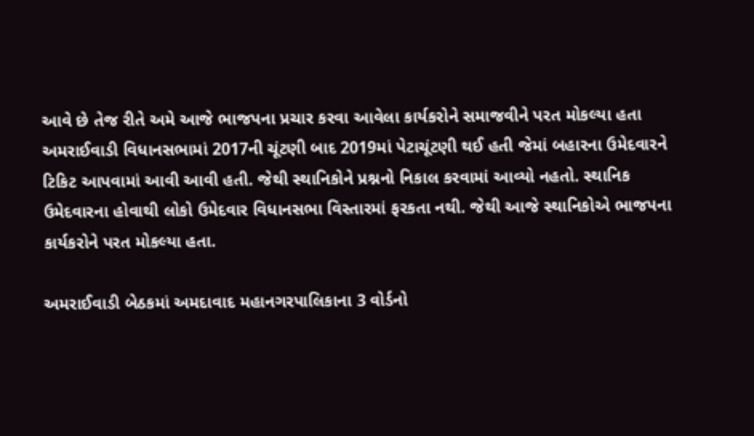આવે છે તેજ રીતે અમે આજે ભાજપના પ્રચાર કરવા આવેલા કાર્યકરોને સમાજવીને પરત મોકલ્યા હતા
અમરાઈવાડી વિધાનસભામાં 2017ની ચૂંટણી બાદ 2019માં પેટાચૂંટણી થઈ હતી જેમાં બહારના ઉમેદવારને ટિકિટ આપવામાં આવી આવી હતી. જેથી સ્થાનિકોને પ્રશ્નનો નિકાલ કરવામાં આવ્યો નહતો. સ્થાનિક ઉમેદવારના હોવાથી લોકો ઉમેદવાર વિધાનસભા વિસ્તારમાં ફરકતા નથી. જેથી આજે સ્થાનિકોએ ભાજપના કાર્યકરોને પરત મોકલ્યા હતા.

અમરાઈવાડી બેઠકમાં અમદાવાદ મહાનગરપાલિકાના 3 વોર્ડનો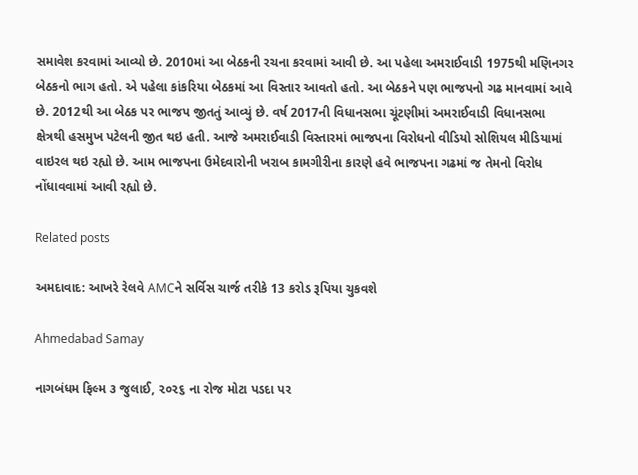સમાવેશ કરવામાં આવ્યો છે. 2010માં આ બેઠકની રચના કરવામાં આવી છે. આ પહેલા અમરાઈવાડી 1975થી મણિનગર બેઠકનો ભાગ હતો. એ પહેલા કાંકરિયા બેઠકમાં આ વિસ્તાર આવતો હતો. આ બેઠકને પણ ભાજપનો ગઢ માનવામાં આવે છે. 2012થી આ બેઠક પર ભાજપ જીતતું આવ્યું છે. વર્ષ 2017ની વિધાનસભા ચૂંટણીમાં અમરાઈવાડી વિધાનસભા ક્ષેત્રથી હસમુખ પટેલની જીત થઇ હતી. આજે અમરાઈવાડી વિસ્તારમાં ભાજપના વિરોધનો વીડિયો સોશિયલ મીડિયામાં વાઇરલ થઇ રહ્યો છે. આમ ભાજપના ઉમેદવારોની ખરાબ કામગીરીના કારણે હવે ભાજપના ગઢમાં જ તેમનો વિરોધ નોંધાવવામાં આવી રહ્યો છે.

Related posts

અમદાવાદ: આખરે રેલવે AMCને સર્વિસ ચાર્જ તરીકે 13 કરોડ રૂપિયા ચુકવશે

Ahmedabad Samay

નાગબંધમ ફિલ્‍મ ૩ જુલાઈ, ૨૦૨૬ ના રોજ મોટા પડદા પર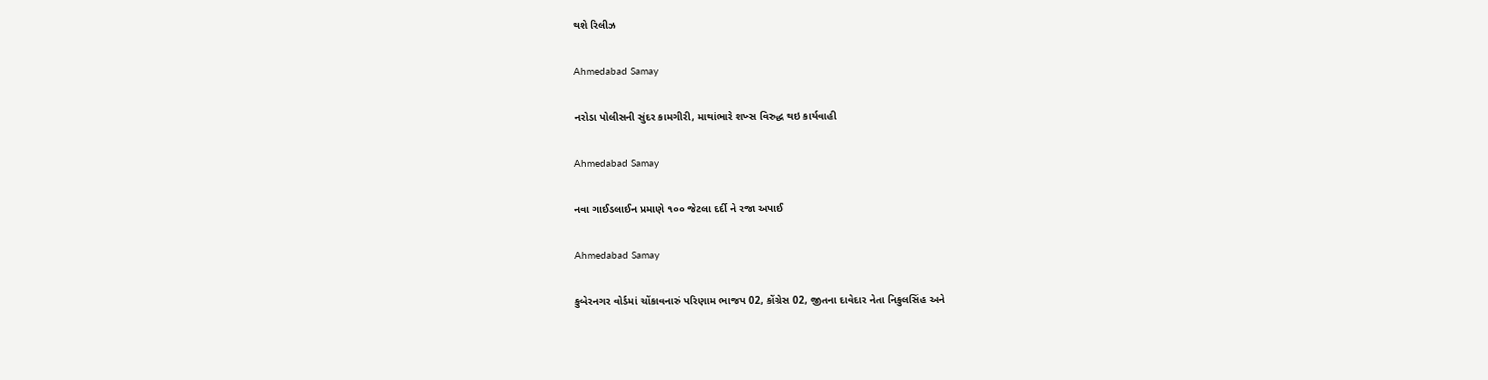થશે રિલીઝ

Ahmedabad Samay

નરોડા પોલીસની સુંદર કામગીરી, માથાંભારે શખ્સ વિરુદ્ધ થઇ કાર્યવાહી

Ahmedabad Samay

નવા ગાઈડલાઈન પ્રમાણે ૧૦૦ જેટલા દર્દી ને રજા અપાઈ

Ahmedabad Samay

કુબેરનગર વોર્ડમાં ચોંકાવનારું પરિણામ ભાજપ 02, કોંગ્રેસ 02, જીતના દાવેદાર નેતા નિકુલસિંહ અને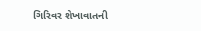ગિરિવર શેખાવાતની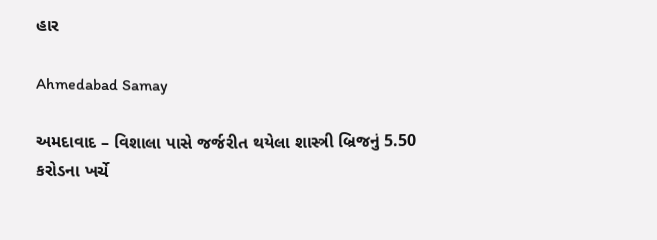હાર

Ahmedabad Samay

અમદાવાદ – વિશાલા પાસે જર્જરીત થયેલા શાસ્ત્રી બ્રિજનું 5.50 કરોડના ખર્ચે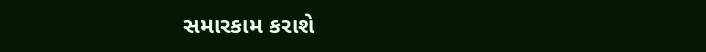સમારકામ કરાશે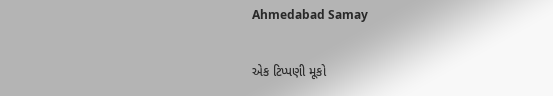Ahmedabad Samay

એક ટિપ્પણી મૂકો